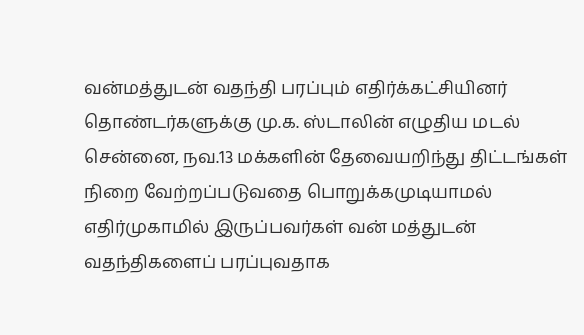வன்மத்துடன் வதந்தி பரப்பும் எதிர்க்கட்சியினர் தொண்டர்களுக்கு மு.க. ஸ்டாலின் எழுதிய மடல்
சென்னை, நவ.13 மக்களின் தேவையறிந்து திட்டங்கள் நிறை வேற்றப்படுவதை பொறுக்கமுடியாமல் எதிர்முகாமில் இருப்பவர்கள் வன் மத்துடன் வதந்திகளைப் பரப்புவதாக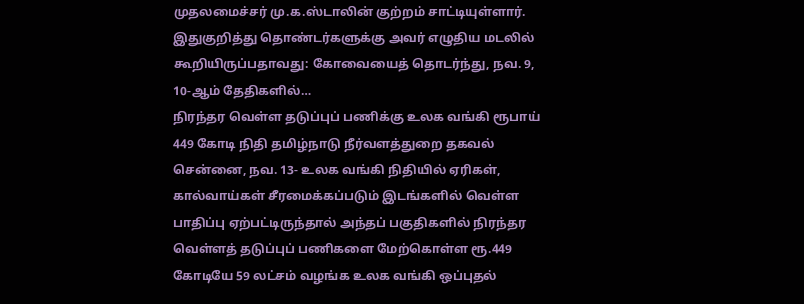முதலமைச்சர் மு.க.ஸ்டாலின் குற்றம் சாட்டியுள்ளார். இதுகுறித்து தொண்டர்களுக்கு அவர் எழுதிய மடலில் கூறியிருப்பதாவது: கோவையைத் தொடர்ந்து, நவ. 9, 10-ஆம் தேதிகளில்…
நிரந்தர வெள்ள தடுப்புப் பணிக்கு உலக வங்கி ரூபாய் 449 கோடி நிதி தமிழ்நாடு நீர்வளத்துறை தகவல்
சென்னை, நவ. 13- உலக வங்கி நிதியில் ஏரிகள், கால்வாய்கள் சீரமைக்கப்படும் இடங்களில் வெள்ள பாதிப்பு ஏற்பட்டிருந்தால் அந்தப் பகுதிகளில் நிரந்தர வெள்ளத் தடுப்புப் பணிகளை மேற்கொள்ள ரூ.449 கோடியே 59 லட்சம் வழங்க உலக வங்கி ஒப்புதல்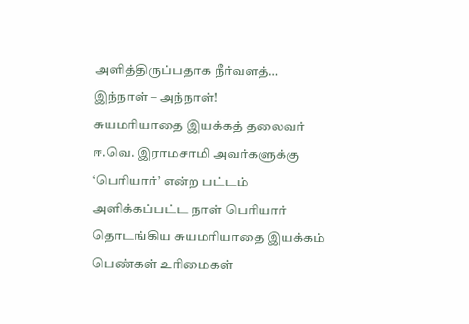அளித்திருப்பதாக நீர்வளத்…
இந்நாள் – அந்நாள்!
சுயமரியாதை இயக்கத் தலைவர் ஈ.வெ. இராமசாமி அவர்களுக்கு ‘பெரியார்’ என்ற பட்டம் அளிக்கப்பட்ட நாள் பெரியார் தொடங்கிய சுயமரியாதை இயக்கம் பெண்கள் உரிமைகள்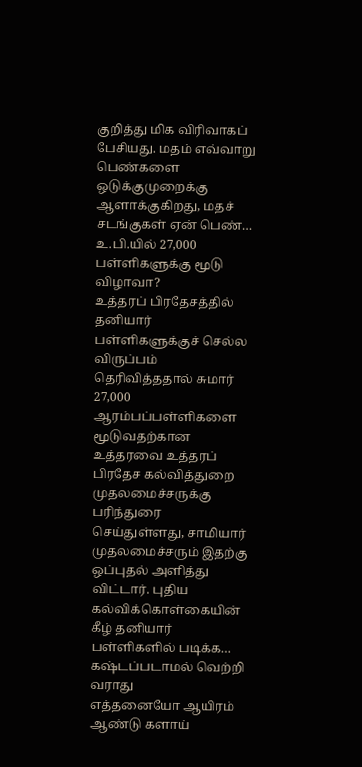குறித்து மிக விரிவாகப் பேசியது. மதம் எவ்வாறு பெண்களை ஒடுக்குமுறைக்கு ஆளாக்குகிறது, மதச் சடங்குகள் ஏன் பெண்…
உ.பி.யில் 27,000 பள்ளிகளுக்கு மூடு விழாவா?
உத்தரப் பிரதேசத்தில் தனியார் பள்ளிகளுக்குச் செல்ல விருப்பம் தெரிவித்ததால் சுமார் 27,000 ஆரம்பப்பள்ளிகளை மூடுவதற்கான உத்தரவை உத்தரப் பிரதேச கல்வித்துறை முதலமைச்சருக்கு பரிந்துரை செய்துள்ளது, சாமியார் முதலமைச்சரும் இதற்கு ஒப்புதல் அளித்து விட்டார். புதிய கல்விக்கொள்கையின் கீழ் தனியார் பள்ளிகளில் படிக்க…
கஷ்டப்படாமல் வெற்றி வராது
எத்தனையோ ஆயிரம் ஆண்டு களாய்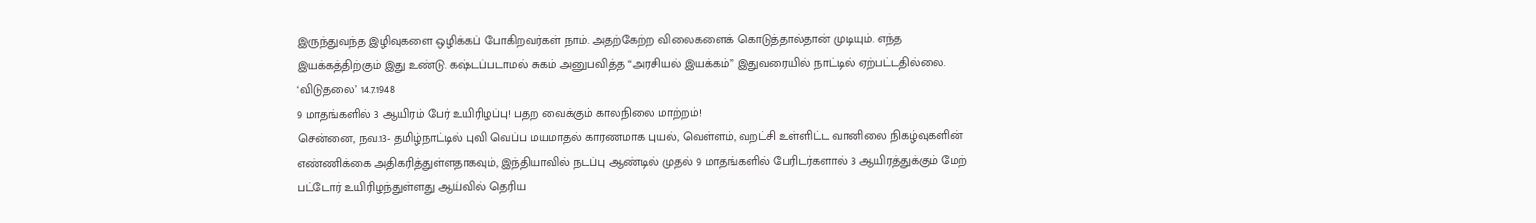இருந்துவந்த இழிவுகளை ஒழிக்கப் போகிறவர்கள் நாம். அதற்கேற்ற விலைகளைக் கொடுத்தால்தான் முடியும். எந்த இயக்கத்திற்கும் இது உண்டு. கஷ்டப்படாமல் சுகம் அனுபவித்த “அரசியல் இயக்கம்” இதுவரையில் நாட்டில் ஏற்பட்டதில்லை. ‘விடுதலை’ 14.7.1948
9 மாதங்களில் 3 ஆயிரம் பேர் உயிரிழப்பு! பதற வைக்கும் காலநிலை மாற்றம்!
சென்னை, நவ.13- தமிழ்நாட்டில் புவி வெப்ப மயமாதல் காரணமாக புயல், வெள்ளம், வறட்சி உள்ளிட்ட வானிலை நிகழ்வுகளின் எண்ணிக்கை அதிகரித்துள்ளதாகவும், இந்தியாவில் நடப்பு ஆண்டில் முதல் 9 மாதங்களில் பேரிடர்களால் 3 ஆயிரத்துக்கும் மேற் பட்டோர் உயிரிழந்துள்ளது ஆய்வில் தெரிய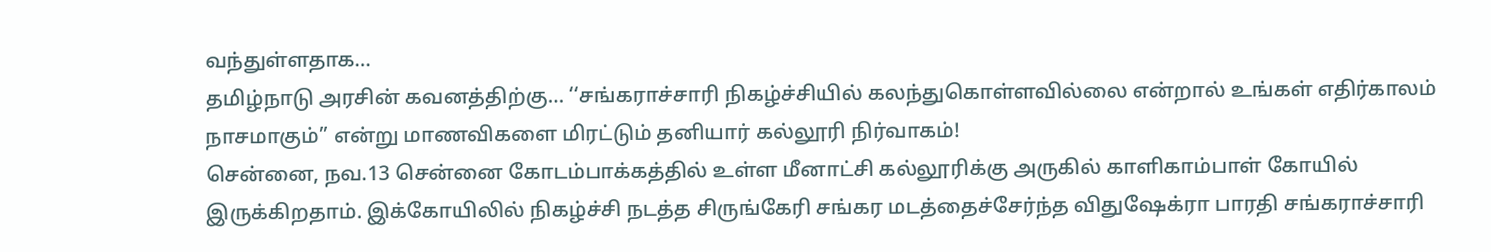வந்துள்ளதாக…
தமிழ்நாடு அரசின் கவனத்திற்கு… ‘‘சங்கராச்சாரி நிகழ்ச்சியில் கலந்துகொள்ளவில்லை என்றால் உங்கள் எதிர்காலம் நாசமாகும்’’ என்று மாணவிகளை மிரட்டும் தனியார் கல்லூரி நிர்வாகம்!
சென்னை, நவ.13 சென்னை கோடம்பாக்கத்தில் உள்ள மீனாட்சி கல்லூரிக்கு அருகில் காளிகாம்பாள் கோயில் இருக்கிறதாம். இக்கோயிலில் நிகழ்ச்சி நடத்த சிருங்கேரி சங்கர மடத்தைச்சேர்ந்த விதுஷேக்ரா பாரதி சங்கராச்சாரி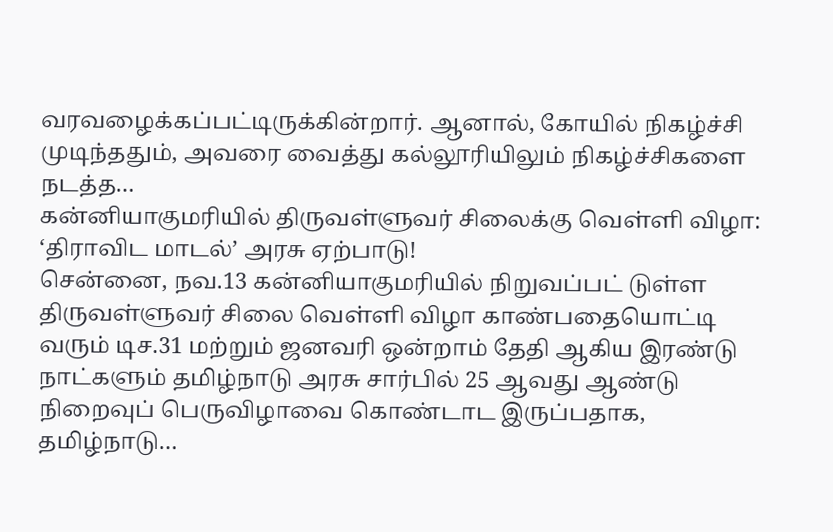வரவழைக்கப்பட்டிருக்கின்றார். ஆனால், கோயில் நிகழ்ச்சி முடிந்ததும், அவரை வைத்து கல்லூரியிலும் நிகழ்ச்சிகளை நடத்த…
கன்னியாகுமரியில் திருவள்ளுவர் சிலைக்கு வெள்ளி விழா: ‘திராவிட மாடல்’ அரசு ஏற்பாடு!
சென்னை, நவ.13 கன்னியாகுமரியில் நிறுவப்பட் டுள்ள திருவள்ளுவர் சிலை வெள்ளி விழா காண்பதையொட்டி வரும் டிச.31 மற்றும் ஜனவரி ஒன்றாம் தேதி ஆகிய இரண்டு நாட்களும் தமிழ்நாடு அரசு சார்பில் 25 ஆவது ஆண்டு நிறைவுப் பெருவிழாவை கொண்டாட இருப்பதாக, தமிழ்நாடு…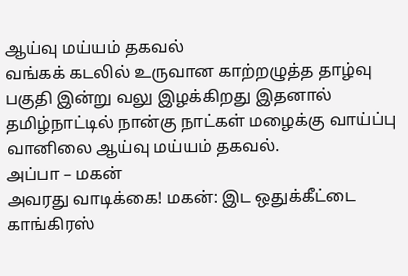ஆய்வு மய்யம் தகவல்
வங்கக் கடலில் உருவான காற்றழுத்த தாழ்வு பகுதி இன்று வலு இழக்கிறது இதனால் தமிழ்நாட்டில் நான்கு நாட்கள் மழைக்கு வாய்ப்பு வானிலை ஆய்வு மய்யம் தகவல்.
அப்பா – மகன்
அவரது வாடிக்கை! மகன்: இட ஒதுக்கீட்டை காங்கிரஸ்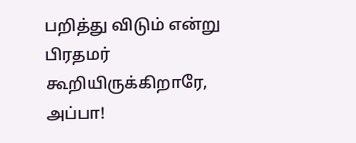பறித்து விடும் என்று பிரதமர் கூறியிருக்கிறாரே, அப்பா!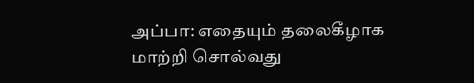அப்பா: எதையும் தலைகீழாக மாற்றி சொல்வது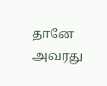தானே அவரது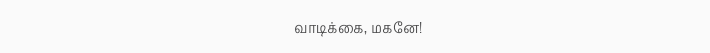வாடிக்கை, மகனே!